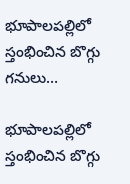భూపాలపల్లిలో స్తంభించిన బొగ్గు గనులు…

భూపాలపల్లిలో స్తంభించిన బొగ్గు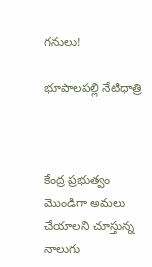గనులు!

భూపాలపల్లి నేటిధాత్రి



కేంద్ర ప్రభుత్వం మొండిగా అమలు చేయాలని చూస్తున్న నాలుగు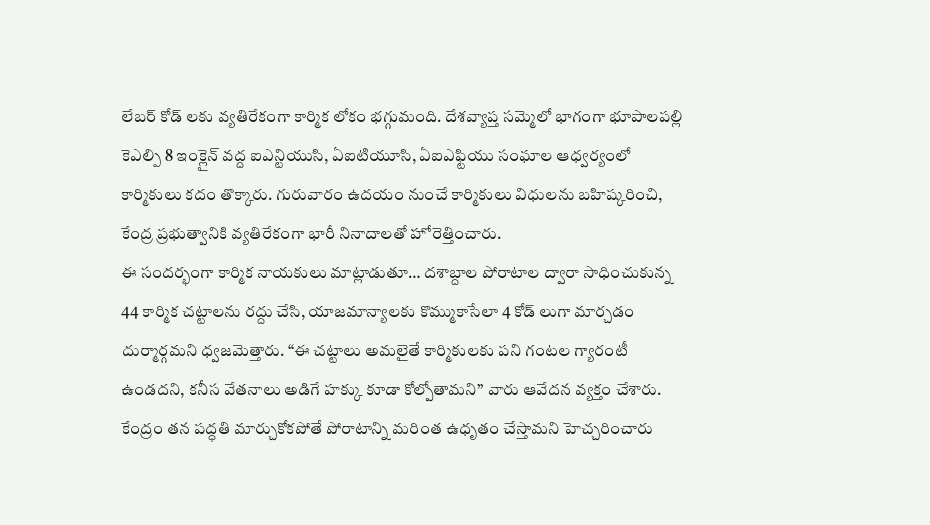లేబర్ కోడ్ లకు వ్యతిరేకంగా కార్మిక లోకం భగ్గుమంది. దేశవ్యాప్త సమ్మెలో భాగంగా భూపాలపల్లి కెఎల్పి 8 ఇంక్లైన్ వద్ద ఐఎన్టియుసి, ఏఐటియూసి, ఏఐఎఫ్టియు సంఘాల ఆధ్వర్యంలో కార్మికులు కదం తొక్కారు. గురువారం ఉదయం నుంచే కార్మికులు విధులను బహిష్కరించి, కేంద్ర ప్రభుత్వానికి వ్యతిరేకంగా భారీ నినాదాలతో హోరెత్తించారు.
ఈ సందర్భంగా కార్మిక నాయకులు మాట్లాడుతూ… దశాబ్దాల పోరాటాల ద్వారా సాధించుకున్న 44 కార్మిక చట్టాలను రద్దు చేసి, యాజమాన్యాలకు కొమ్ముకాసేలా 4 కోడ్ లుగా మార్చడం దుర్మార్గమని ధ్వజమెత్తారు. “ఈ చట్టాలు అమలైతే కార్మికులకు పని గంటల గ్యారంటీ ఉండదని, కనీస వేతనాలు అడిగే హక్కు కూడా కోల్పోతామని” వారు ఆవేదన వ్యక్తం చేశారు. కేంద్రం తన పద్ధతి మార్చుకోకపోతే పోరాటాన్ని మరింత ఉధృతం చేస్తామని హెచ్చరించారు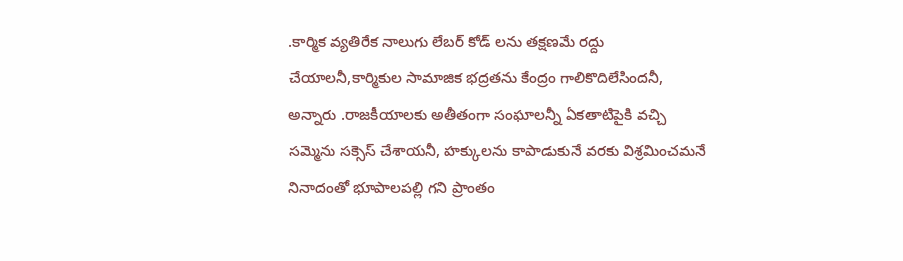.కార్మిక వ్యతిరేక నాలుగు లేబర్ కోడ్ లను తక్షణమే రద్దు చేయాలనీ,కార్మికుల సామాజిక భద్రతను కేంద్రం గాలికొదిలేసిందనీ, అన్నారు .రాజకీయాలకు అతీతంగా సంఘాలన్నీ ఏకతాటిపైకి వచ్చి సమ్మెను సక్సెస్ చేశాయనీ, హక్కులను కాపాడుకునే వరకు విశ్రమించమనే నినాదంతో భూపాలపల్లి గని ప్రాంతం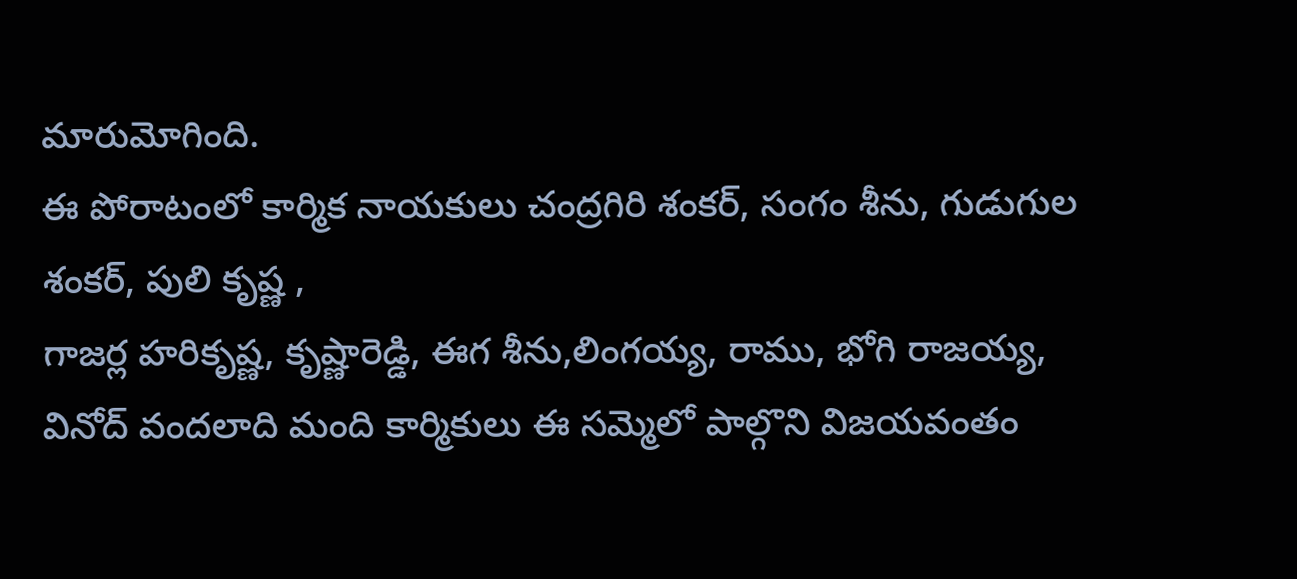మారుమోగింది.
ఈ పోరాటంలో కార్మిక నాయకులు చంద్రగిరి శంకర్, సంగం శీను, గుడుగుల శంకర్, పులి కృష్ణ ,
గాజర్ల హరికృష్ణ, కృష్ణారెడ్డి, ఈగ శీను,లింగయ్య, రాము, భోగి రాజయ్య, వినోద్ వందలాది మంది కార్మికులు ఈ సమ్మెలో పాల్గొని విజయవంతం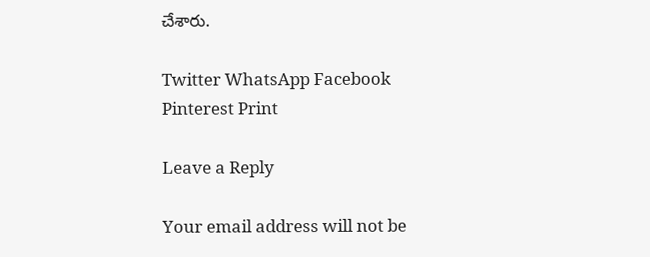చేశారు.

Twitter WhatsApp Facebook Pinterest Print

Leave a Reply

Your email address will not be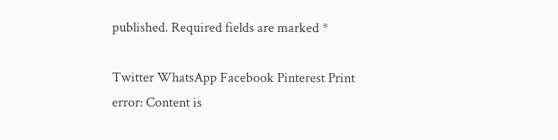published. Required fields are marked *

Twitter WhatsApp Facebook Pinterest Print
error: Content is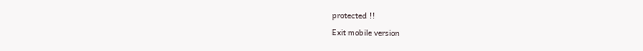protected !!
Exit mobile version